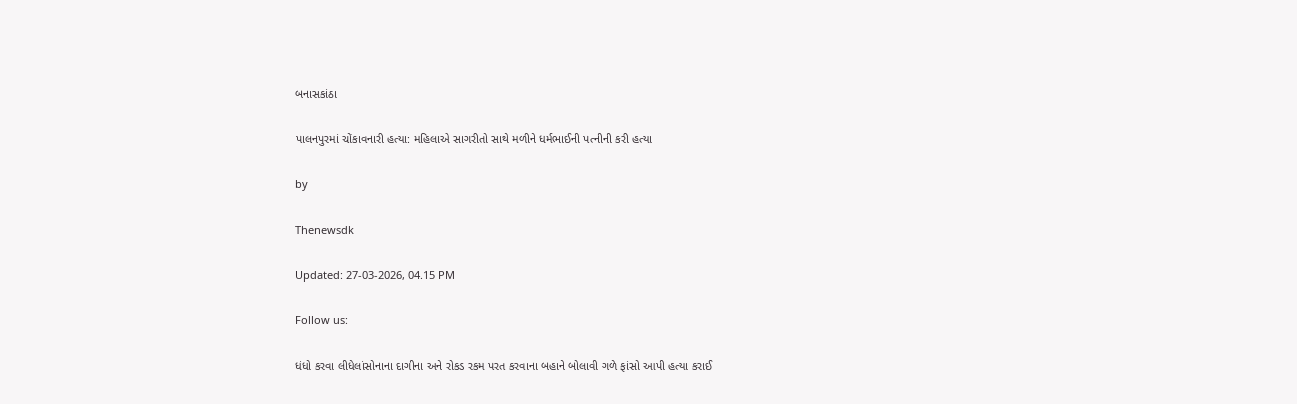બનાસકાંઠા

પાલનપુરમાં ચોંકાવનારી હત્યા: મહિલાએ સાગરીતો સાથે મળીને ધર્મભાઈની પત્નીની કરી હત્યા

by

Thenewsdk

Updated: 27-03-2026, 04.15 PM

Follow us:

ધંધો કરવા લીધેલાંસોનાના દાગીના અને રોકડ રકમ પરત કરવાના બહાને બોલાવી ગળે ફાંસો આપી હત્યા કરાઈ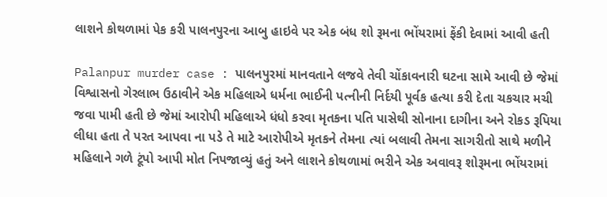લાશને કોથળામાં પેક કરી પાલનપુરના આબુ હાઇવે પર એક બંધ શો રૂમના ભોંયરામાં ફેંકી દેવામાં આવી હતી

Palanpur murder case : પાલનપુરમાં માનવતાને લજવે તેવી ચોંકાવનારી ઘટના સામે આવી છે જેમાં વિશ્વાસનો ગેરલાભ ઉઠાવીને એક મહિલાએ ધર્મના ભાઈની પત્નીની નિર્દયી પૂર્વક હત્યા કરી દેતા ચકચાર મચી જવા પામી હતી છે જેમાં આરોપી મહિલાએ ધંધો કરવા મૃતકના પતિ પાસેથી સોનાના દાગીના અને રોકડ રૂપિયા લીધા હતા તે પરત આપવા ના પડે તે માટે આરોપીએ મૃતકને તેમના ત્યાં બલાવી તેમના સાગરીતો સાથે મળીને મહિલાને ગળે ટૂંપો આપી મોત નિપજાવ્યું હતું અને લાશને કોથળામાં ભરીને એક અવાવરૂ શોરૂમના ભોંયરામાં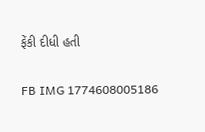ફેંકી દીધી હતી

FB IMG 1774608005186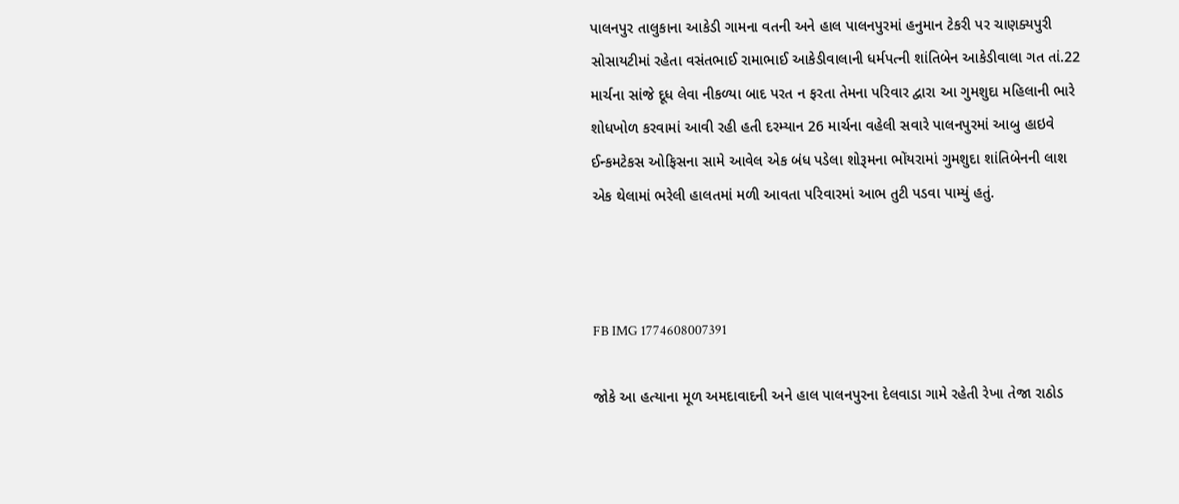પાલનપુર તાલુકાના આકેડી ગામના વતની અને હાલ પાલનપુરમાં હનુમાન ટેકરી પર ચાણક્યપુરી સોસાયટીમાં રહેતા વસંતભાઈ રામાભાઈ આકેડીવાલાની ધર્મપત્ની શાંતિબેન આકેડીવાલા ગત તાં.22 માર્ચના સાંજે દૂધ લેવા નીકળ્યા બાદ પરત ન ફરતા તેમના પરિવાર દ્વારા આ ગુમશુદા મહિલાની ભારે શોધખોળ કરવામાં આવી રહી હતી દરમ્યાન 26 માર્ચના વહેલી સવારે પાલનપુરમાં આબુ હાઇવે ઈન્કમટેકસ ઓફિસના સામે આવેલ એક બંધ પડેલા શોરૂમના ભોંયરામાં ગુમશુદા શાંતિબેનની લાશ એક થેલામાં ભરેલી હાલતમાં મળી આવતા પરિવારમાં આભ તુટી પડવા પામ્યું હતું.



FB IMG 1774608007391

જોકે આ હત્યાના મૂળ અમદાવાદની અને હાલ પાલનપુરના દેલવાડા ગામે રહેતી રેખા તેજા રાઠોડ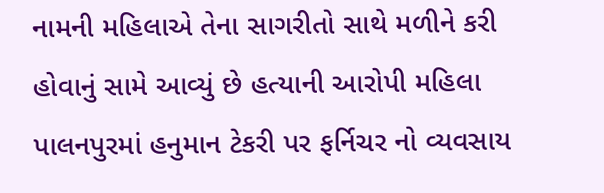નામની મહિલાએ તેના સાગરીતો સાથે મળીને કરી હોવાનું સામે આવ્યું છે હત્યાની આરોપી મહિલા પાલનપુરમાં હનુમાન ટેકરી પર ફર્નિચર નો વ્યવસાય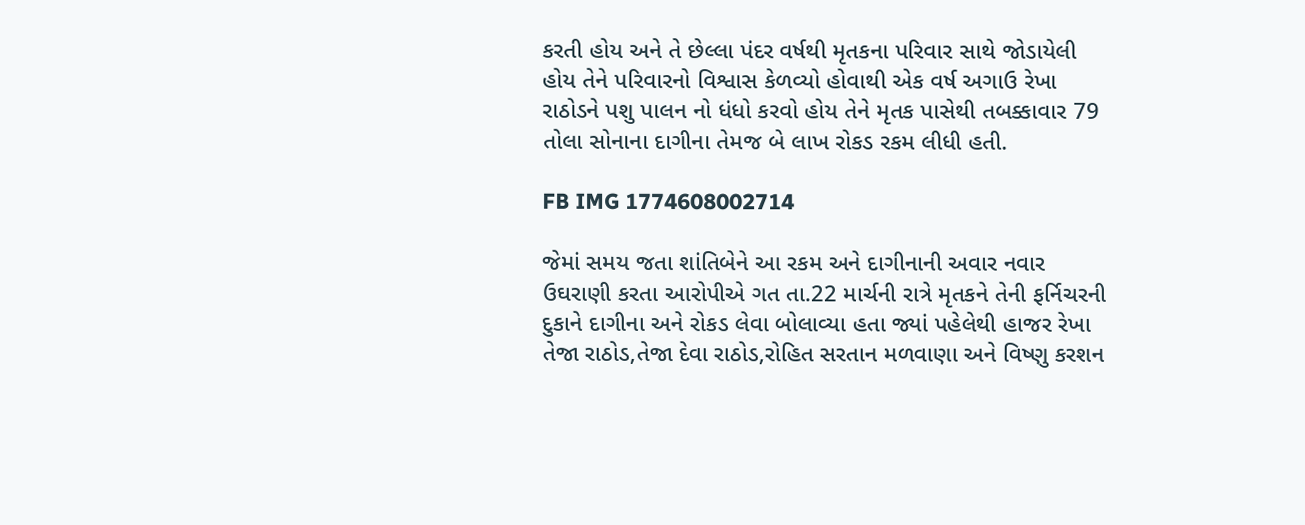કરતી હોય અને તે છેલ્લા પંદર વર્ષથી મૃતકના પરિવાર સાથે જોડાયેલી હોય તેને પરિવારનો વિશ્વાસ કેળવ્યો હોવાથી એક વર્ષ અગાઉ રેખા રાઠોડને પશુ પાલન નો ધંધો કરવો હોય તેને મૃતક પાસેથી તબક્કાવાર 79 તોલા સોનાના દાગીના તેમજ બે લાખ રોકડ રકમ લીધી હતી.

FB IMG 1774608002714

જેમાં સમય જતા શાંતિબેને આ રકમ અને દાગીનાની અવાર નવાર ઉઘરાણી કરતા આરોપીએ ગત તા.22 માર્ચની રાત્રે મૃતકને તેની ફર્નિચરની દુકાને દાગીના અને રોકડ લેવા બોલાવ્યા હતા જ્યાં પહેલેથી હાજર રેખા તેજા રાઠોડ,તેજા દેવા રાઠોડ,રોહિત સરતાન મળવાણા અને વિષ્ણુ કરશન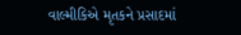વાલ્મીકિએ મૃતકને પ્રસાદમાં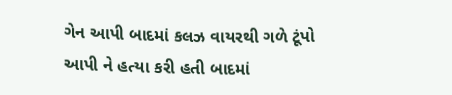ગેન આપી બાદમાં કલઝ વાયરથી ગળે ટૂંપો આપી ને હત્યા કરી હતી બાદમાં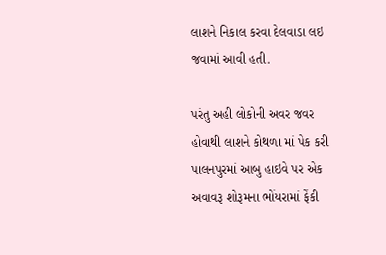લાશને નિકાલ કરવા દેલવાડા લઇ જવામાં આવી હતી.

પરંતુ અહી લોકોની અવર જવર હોવાથી લાશને કોથળા માં પેક કરી પાલનપુરમાં આબુ હાઇવે પર એક અવાવરૂ શોરૂમના ભોંયરામાં ફેંકી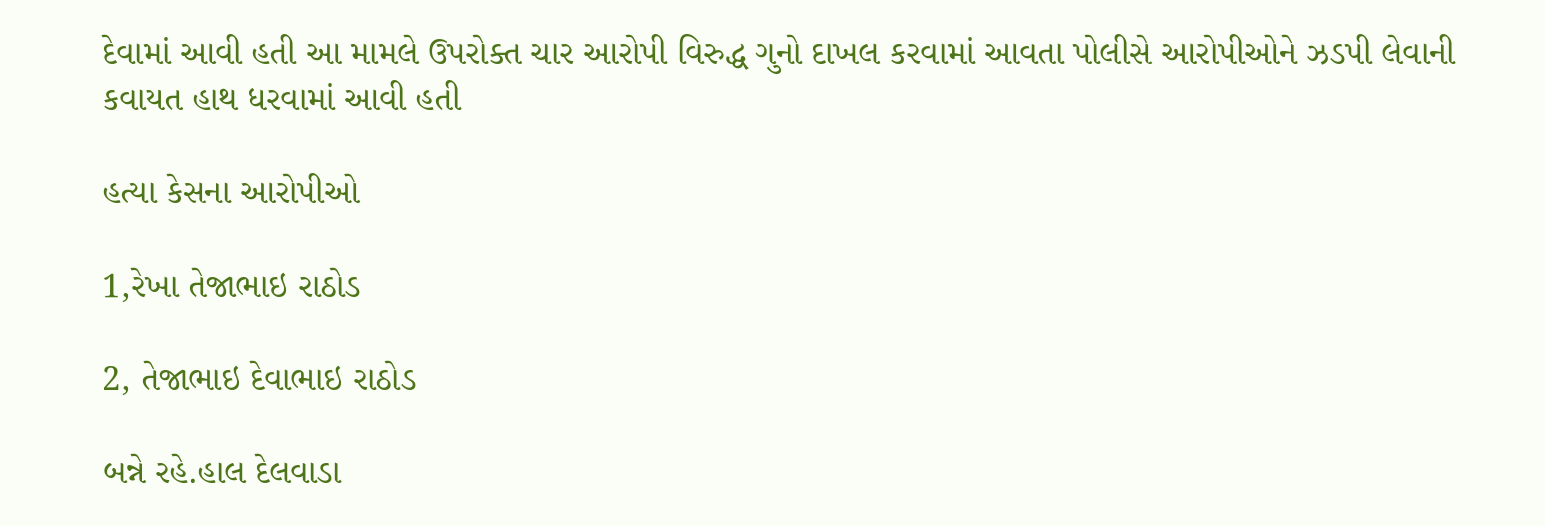દેવામાં આવી હતી આ મામલે ઉપરોક્ત ચાર આરોપી વિરુદ્ધ ગુનો દાખલ કરવામાં આવતા પોલીસે આરોપીઓને ઝડપી લેવાની કવાયત હાથ ધરવામાં આવી હતી

હત્યા કેસના આરોપીઓ

1,રેખા તેજાભાઇ રાઠોડ

2, તેજાભાઇ દેવાભાઇ રાઠોડ

બન્ને રહે.હાલ દેલવાડા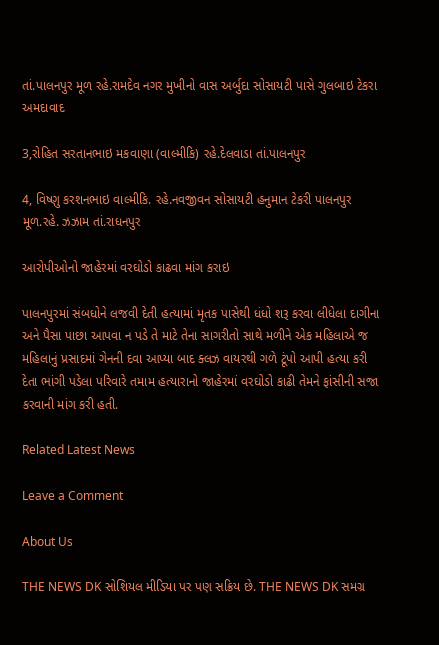તાં.પાલનપુર મૂળ રહે.રામદેવ નગર મુખીનો વાસ અર્બુદા સોસાયટી પાસે ગુલબાઇ ટેકરા અમદાવાદ

3,રોહિત સરતાનભાઇ મકવાણા (વાલ્મીકિ) રહે.દેલવાડા તાં.પાલનપુર

4, વિષ્ણુ કરશનભાઇ વાલ્મીકિ. રહે.નવજીવન સોસાયટી હનુમાન ટેકરી પાલનપુર મૂળ.રહે. ઝઝામ તાં.રાધનપુર

આરોપીઓનો જાહેરમાં વરઘોડો કાઢવા માંગ કરાઇ

પાલનપુરમાં સંબધોને લજવી દેતી હત્યામાં મૃતક પાસેથી ધંધો શરૂ કરવા લીધેલા દાગીના અને પૈસા પાછા આપવા ન પડે તે માટે તેના સાગરીતો સાથે મળીને એક મહિલાએ જ મહિલાનું પ્રસાદમાં ગેનની દવા આપ્યા બાદ ક્લઝ વાયરથી ગળે ટૂંપો આપી હત્યા કરી દેતા ભાંગી પડેલા પરિવારે તમામ હત્યારાનો જાહેરમાં વરઘોડો કાઢી તેમને ફાંસીની સજા કરવાની માંગ કરી હતી.

Related Latest News

Leave a Comment

About Us

THE NEWS DK સોશિયલ મીડિયા પર પણ સક્રિય છે. THE NEWS DK સમગ્ર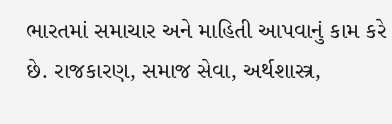ભારતમાં સમાચાર અને માહિતી આપવાનું કામ કરે છે. રાજકારણ, સમાજ સેવા, અર્થશાસ્ત્ર,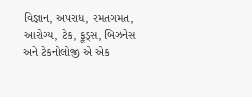વિજ્ઞાન, અપરાધ, રમતગમત, આરોગ્ય, ટેક, ફૂડ્સ, બિઝનેસ અને ટેકનોલોજી એ એક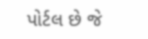પોર્ટલ છે જે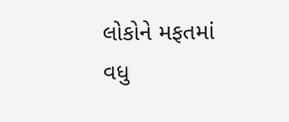લોકોને મફતમાં વધુ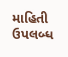માહિતી ઉપલબ્ધ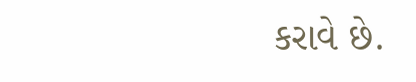કરાવે છે.